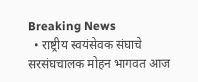Breaking News
  • राष्ट्रीय स्वयंसेवक संघाचे सरसंघचालक मोहन भागवत आज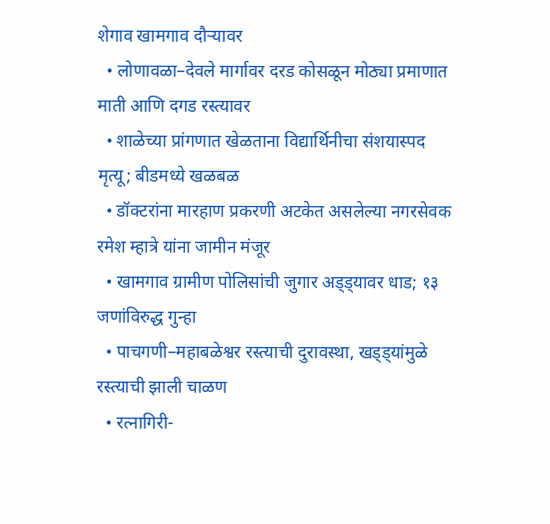शेगाव खामगाव दौऱ्यावर
  • लोणावळा–देवले मार्गावर दरड कोसळून मोठ्या प्रमाणात माती आणि दगड रस्त्यावर
  • शाळेच्या प्रांगणात खेळताना विद्यार्थिनीचा संशयास्पद मृत्यू; बीडमध्ये खळबळ
  • डॉक्टरांना मारहाण प्रकरणी अटकेत असलेल्या नगरसेवक रमेश म्हात्रे यांना जामीन मंजूर
  • खामगाव ग्रामीण पोलिसांची जुगार अड्ड्यावर धाड; १३ जणांविरुद्ध गुन्हा
  • पाचगणी–महाबळेश्वर रस्त्याची दुरावस्था, खड्ड्यांमुळे रस्त्याची झाली चाळण
  • रत्नागिरी-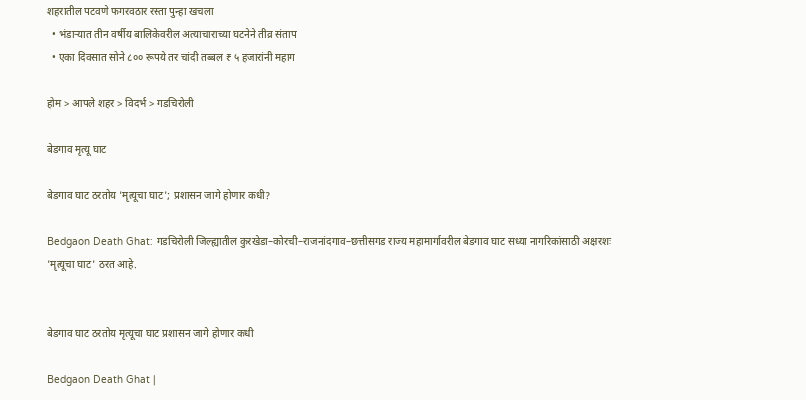शहरातील पटवणे फगरवठार रस्ता पुन्हा खचला
  • भंडाऱ्यात तीन वर्षीय बालिकेवरील अत्याचाराच्या घटनेने तीव्र संताप
  • एका दिवसात सोने ८०० रूपये तर चांदी तब्बल ₹ ५ हजारांनी महाग

होम > आपले शहर > विदर्भ > गडचिरोली

बेडगाव मृत्यू घाट

बेडगाव घाट ठरतोय 'मृत्यूचा घाट'; प्रशासन जागे होणार कधी?

Bedgaon Death Ghat: गडचिरोली जिल्ह्यातील कुरखेडा–कोरची–राजनांदगाव–छत्तीसगड राज्य महामार्गावरील बेडगाव घाट सध्या नागरिकांसाठी अक्षरशः 'मृत्यूचा घाट' ठरत आहे.


बेडगाव घाट ठरतोय मृत्यूचा घाट प्रशासन जागे होणार कधी

Bedgaon Death Ghat |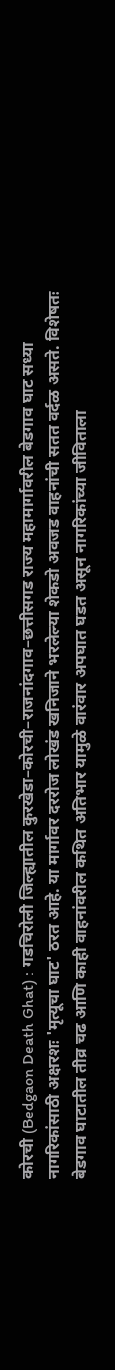कोरची (Bedgaon Death Ghat) : गडचिरोली जिल्ह्यातील कुरखेडा–कोरची–राजनांदगाव–छत्तीसगड राज्य महामार्गावरील बेडगाव घाट सध्या नागरिकांसाठी अक्षरशः 'मृत्यूचा घाट' ठरत आहे. या मार्गावर दररोज लोखंड खनिजाने भरलेल्या शेकडो अवजड वाहनांची सतत वर्दळ असते. विशेषतः बेडगाव घाटातील तीव्र चढ आणि काही वाहनांवरील कथित अतिभार यामुळे वारंवार अपघात घडत असून नागरिकांच्या जीविताला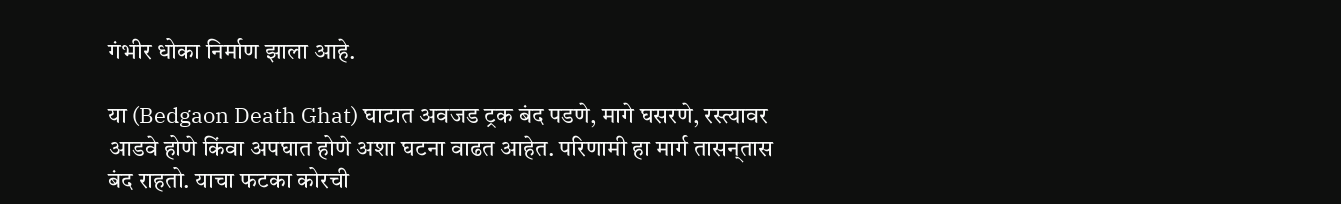गंभीर धोका निर्माण झाला आहे.

या (Bedgaon Death Ghat) घाटात अवजड ट्रक बंद पडणे, मागे घसरणे, रस्त्यावर आडवे होणे किंवा अपघात होणे अशा घटना वाढत आहेत. परिणामी हा मार्ग तासन्‌तास बंद राहतो. याचा फटका कोरची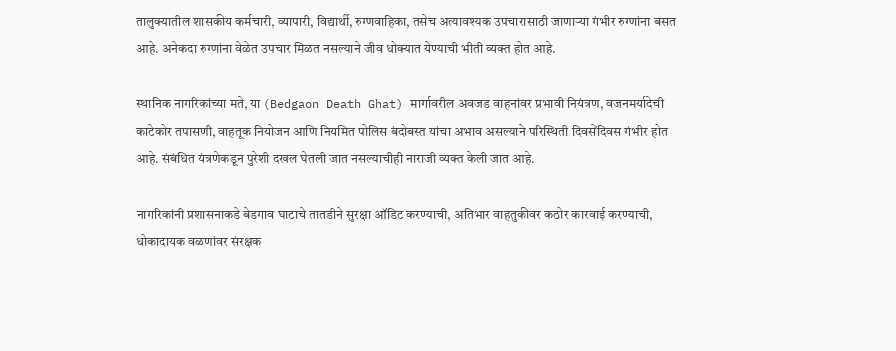तालुक्यातील शासकीय कर्मचारी, व्यापारी, विद्यार्थी, रुग्णवाहिका, तसेच अत्यावश्यक उपचारासाठी जाणाऱ्या गंभीर रुग्णांना बसत आहे. अनेकदा रुग्णांना वेळेत उपचार मिळत नसल्याने जीव धोक्यात येण्याची भीती व्यक्त होत आहे.

स्थानिक नागरिकांच्या मते, या (Bedgaon Death Ghat) मार्गावरील अवजड वाहनांवर प्रभावी नियंत्रण, वजनमर्यादेची काटेकोर तपासणी, वाहतूक नियोजन आणि नियमित पोलिस बंदोबस्त यांचा अभाव असल्याने परिस्थिती दिवसेंदिवस गंभीर होत आहे. संबंधित यंत्रणेकडून पुरेशी दखल घेतली जात नसल्याचीही नाराजी व्यक्त केली जात आहे.

नागरिकांनी प्रशासनाकडे बेडगाव घाटाचे तातडीने सुरक्षा ऑडिट करण्याची, अतिभार वाहतुकीवर कठोर कारवाई करण्याची, धोकादायक वळणांवर संरक्षक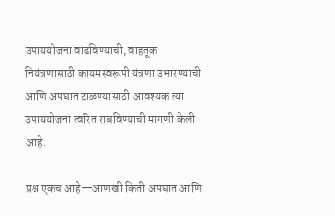उपाययोजना वाढविण्याची, वाहतूक नियंत्रणासाठी कायमस्वरूपी यंत्रणा उभारण्याची आणि अपघात टाळण्यासाठी आवश्यक त्या उपाययोजना त्वरित राबविण्याची मागणी केली आहे.

प्रश्न एकच आहे—आणखी किती अपघात आणि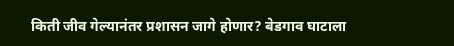किती जीव गेल्यानंतर प्रशासन जागे होणार? बेडगाव घाटाला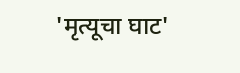'मृत्यूचा घाट'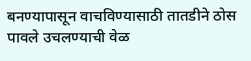बनण्यापासून वाचविण्यासाठी तातडीने ठोस पावले उचलण्याची वेळ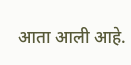आता आली आहे.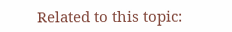Related to this topic: